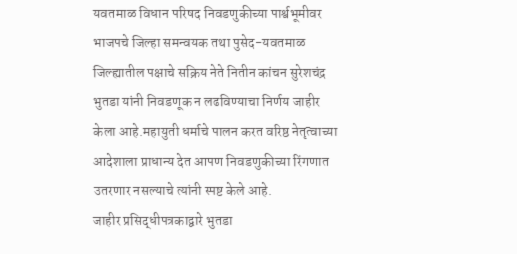यवतमाळ विधान परिषद निवडणुकीच्या पार्श्वभूमीवर भाजपचे जिल्हा समन्वयक तथा पुसेद-यवतमाळ जिल्ह्यातील पक्षाचे सक्रिय नेते नितीन कांचन सुरेशचंद्र भुतडा यांनी निवडणूक न लढविण्याचा निर्णय जाहीर केला आहे.महायुती धर्माचे पालन करत वरिष्ठ नेतृत्वाच्या आदेशाला प्राधान्य देत आपण निवडणुकीच्या रिंगणात उतरणार नसल्याचे त्यांनी स्पष्ट केले आहे.
जाहीर प्रसिद्धीपत्रकाद्वारे भुतडा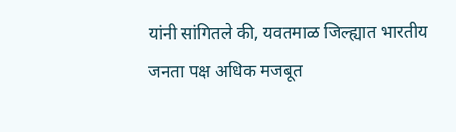यांनी सांगितले की, यवतमाळ जिल्ह्यात भारतीय जनता पक्ष अधिक मजबूत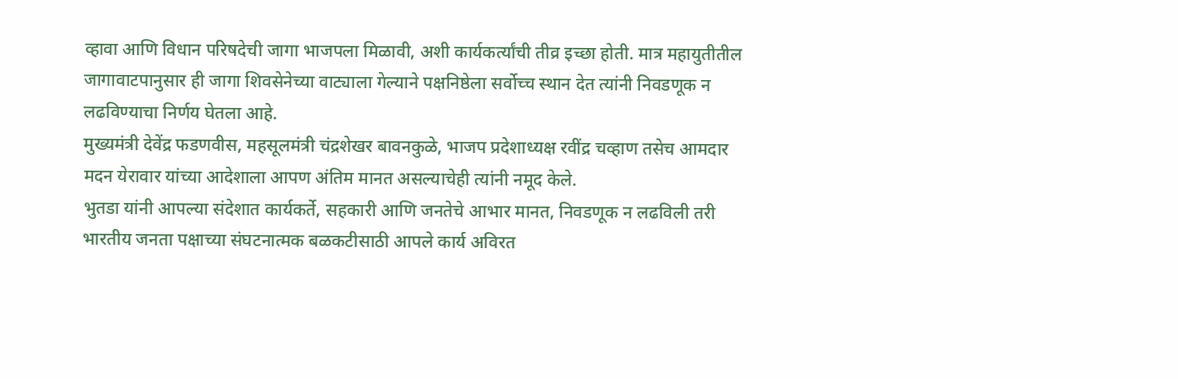व्हावा आणि विधान परिषदेची जागा भाजपला मिळावी, अशी कार्यकर्त्यांची तीव्र इच्छा होती. मात्र महायुतीतील जागावाटपानुसार ही जागा शिवसेनेच्या वाट्याला गेल्याने पक्षनिष्ठेला सर्वोच्च स्थान देत त्यांनी निवडणूक न लढविण्याचा निर्णय घेतला आहे.
मुख्यमंत्री देवेंद्र फडणवीस, महसूलमंत्री चंद्रशेखर बावनकुळे, भाजप प्रदेशाध्यक्ष रवींद्र चव्हाण तसेच आमदार मदन येरावार यांच्या आदेशाला आपण अंतिम मानत असल्याचेही त्यांनी नमूद केले.
भुतडा यांनी आपल्या संदेशात कार्यकर्ते, सहकारी आणि जनतेचे आभार मानत, निवडणूक न लढविली तरी भारतीय जनता पक्षाच्या संघटनात्मक बळकटीसाठी आपले कार्य अविरत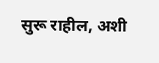सुरू राहील, अशी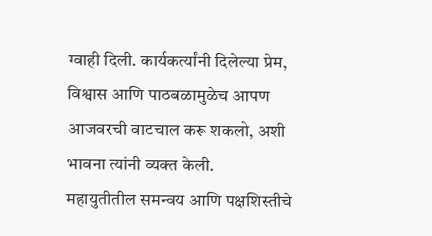ग्वाही दिली. कार्यकर्त्यांनी दिलेल्या प्रेम, विश्वास आणि पाठबळामुळेच आपण आजवरची वाटचाल करू शकलो, अशी भावना त्यांनी व्यक्त केली.
महायुतीतील समन्वय आणि पक्षशिस्तीचे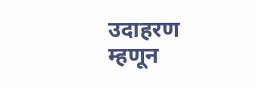उदाहरण म्हणून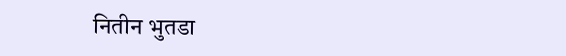नितीन भुतडा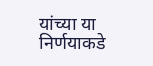यांच्या या निर्णयाकडे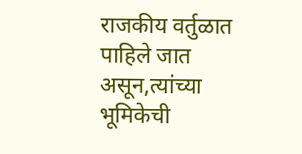राजकीय वर्तुळात पाहिले जात असून,त्यांच्या भूमिकेची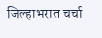जिल्हाभरात चर्चा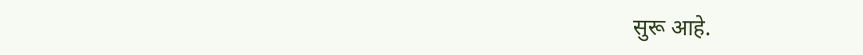सुरू आहे.